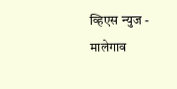व्हिएस न्युज - मालेगाव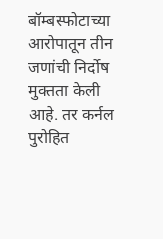बॉम्बस्फोटाच्या आरोपातून तीन जणांची निर्दोष मुक्तता केली आहे. तर कर्नल पुरोहित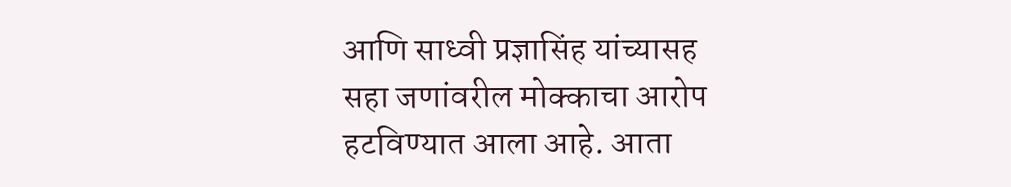आणि साध्वी प्रज्ञासिंह यांच्यासह सहा जणांवरील मोक्काचा आरोप हटविण्यात आला आहे. आता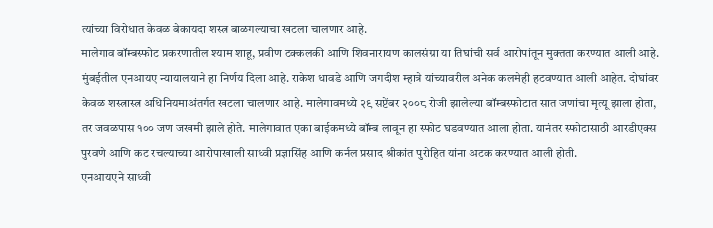त्यांच्या विरोधात केवळ बेकायदा शस्त्र बाळगल्याचा खटला चालणार आहे.
मालेगाव बॉम्बस्फोट प्रकरणातील श्याम शाहू, प्रवीण टक्कलकी आणि शिवनारायण कालसंग्रा या तिघांची सर्व आरोपांतून मुक्तता करण्यात आली आहे. मुंबईतील एनआयए न्यायालयाने हा निर्णय दिला आहे. राकेश धावडे आणि जगदीश म्हात्रे यांच्यावरील अनेक कलमेही हटवण्यात आली आहेत. दोघांवर केवळ शस्त्रास्त्र अधिनियमाअंतर्गत खटला चालणार आहे. मालेगावमध्ये २९ सप्टेंबर २००८ रोजी झालेल्या बॉम्बस्फोटात सात जणांचा मृत्यू झाला होता, तर जवळपास १०० जण जखमी झाले होते. मालेगावात एका बाईकमध्ये बॉम्ब लावून हा स्फोट घडवण्यात आला होता. यानंतर स्फोटासाठी आरडीएक्स पुरवणे आणि कट रचल्याच्या आरोपाखाली साध्वी प्रज्ञासिंह आणि कर्नल प्रसाद श्रीकांत पुरोहित यांना अटक करण्यात आली होती.
एनआयएने साध्वी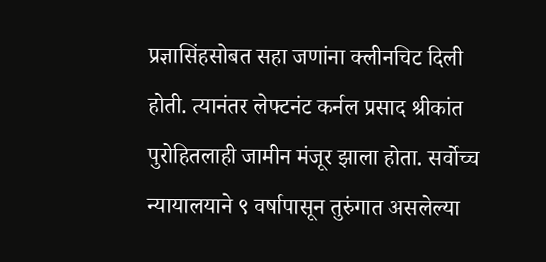प्रज्ञासिंहसोबत सहा जणांना क्लीनचिट दिली होती. त्यानंतर लेफ्टनंट कर्नल प्रसाद श्रीकांत पुरोहितलाही जामीन मंजूर झाला होता. सर्वोच्च न्यायालयाने ९ वर्षापासून तुरुंगात असलेल्या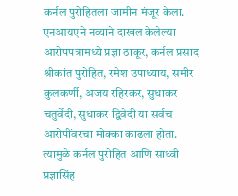कर्नल पुरोहितला जामीन मंजूर केला. एनआयएने नव्याने दाखल केलेल्या आरोपपत्रामध्ये प्रज्ञा ठाकूर, कर्नल प्रसाद श्रीकांत पुरोहित, रमेश उपाध्याय, समीर कुलकर्णी, अजय रहिरकर, सुधाकर चतुर्वेदी, सुधाकर द्विवेदी या सर्वच आरोपींवरचा मोक्का काढला होता. त्यामुळे कर्नल पुरोहित आणि साध्वी प्रज्ञासिंह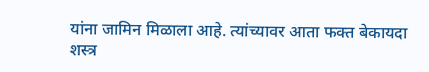यांना जामिन मिळाला आहे. त्यांच्यावर आता फक्त बेकायदा शस्त्र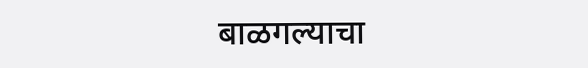बाळगल्याचा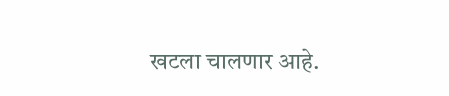खटला चालणार आहे.